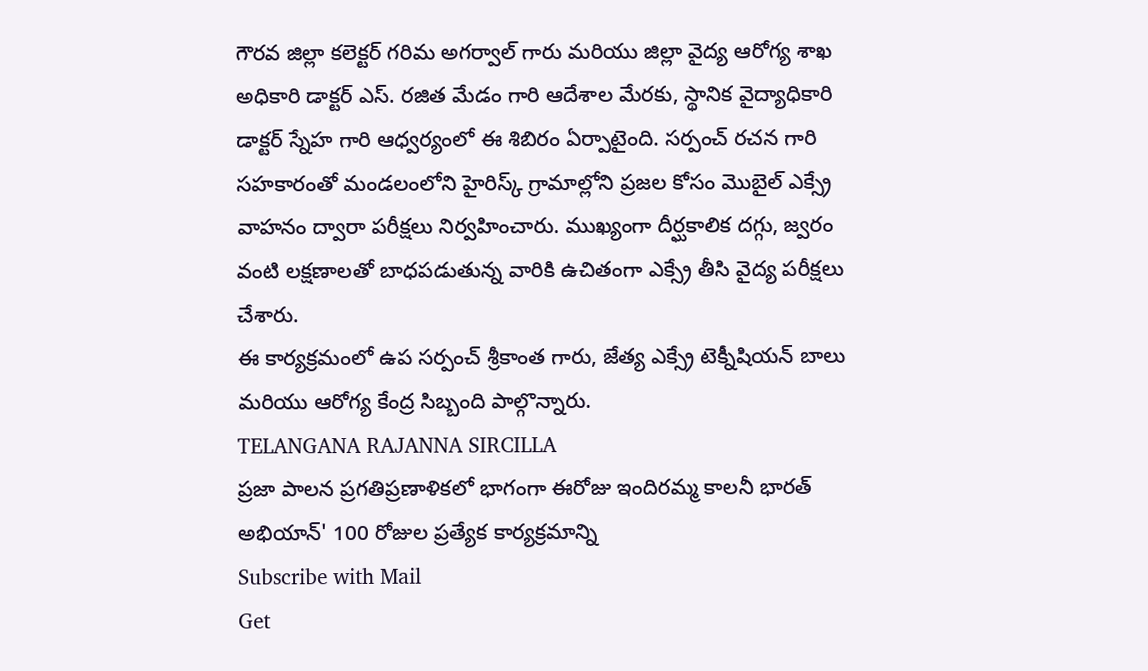గౌరవ జిల్లా కలెక్టర్ గరిమ అగర్వాల్ గారు మరియు జిల్లా వైద్య ఆరోగ్య శాఖ అధికారి డాక్టర్ ఎస్. రజిత మేడం గారి ఆదేశాల మేరకు, స్థానిక వైద్యాధికారి డాక్టర్ స్నేహ గారి ఆధ్వర్యంలో ఈ శిబిరం ఏర్పాటైంది. సర్పంచ్ రచన గారి సహకారంతో మండలంలోని హైరిస్క్ గ్రామాల్లోని ప్రజల కోసం మొబైల్ ఎక్స్రే వాహనం ద్వారా పరీక్షలు నిర్వహించారు. ముఖ్యంగా దీర్ఘకాలిక దగ్గు, జ్వరం వంటి లక్షణాలతో బాధపడుతున్న వారికి ఉచితంగా ఎక్స్రే తీసి వైద్య పరీక్షలు చేశారు.
ఈ కార్యక్రమంలో ఉప సర్పంచ్ శ్రీకాంత గారు, జేత్య ఎక్స్రే టెక్నీషియన్ బాలు మరియు ఆరోగ్య కేంద్ర సిబ్బంది పాల్గొన్నారు.
TELANGANA RAJANNA SIRCILLA
ప్రజా పాలన ప్రగతిప్రణాళికలో భాగంగా ఈరోజు ఇందిరమ్మ కాలనీ భారత్ అభియాన్' 100 రోజుల ప్రత్యేక కార్యక్రమాన్ని
Subscribe with Mail
Get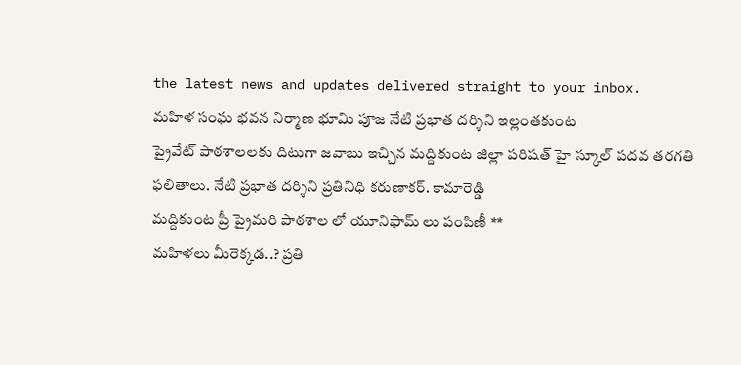the latest news and updates delivered straight to your inbox.
మహిళ సంఘ భవన నిర్మాణ భూమి పూజ నేటి ప్రభాత దర్శిని ఇల్లంతకుంట
ప్రైవేట్ పాఠశాలలకు దిటుగా జవాబు ఇచ్చిన మద్దికుంట జిల్లా పరిషత్ హై స్కూల్ పదవ తరగతి ఫలితాలు. నేటి ప్రభాత దర్శిని ప్రతినిధి కరుణాకర్. కామారెడ్డి
మద్దికుంట ప్రీ ప్రైమరి పాఠశాల లో యూనిఫామ్ లు పంపిణీ **
మహిళలు మీరెక్కడ..? ప్రతి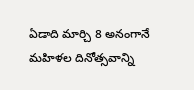ఏడాది మార్చి 8 అనంగానే మహిళల దినోత్సవాన్ని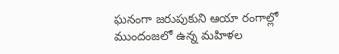ఘనంగా జరుపుకుని ఆయా రంగాల్లో ముందంజలో ఉన్న మహిళల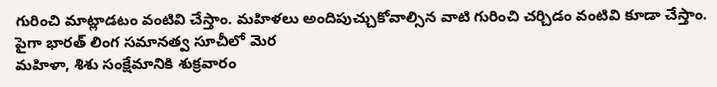గురించి మాట్లాడటం వంటివి చేస్తాం. మహిళలు అందిపుచ్చుకోవాల్సిన వాటి గురించి చర్చిడం వంటివి కూడా చేస్తాం. పైగా భారత్ లింగ సమానత్వ సూచీలో మెర
మహిళా, శిశు సంక్షేమానికి శుక్రవారం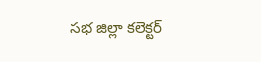సభ జిల్లా కలెక్టర్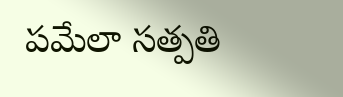పమేలా సత్పతి